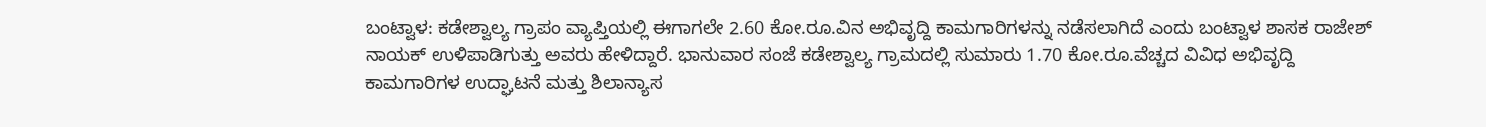ಬಂಟ್ವಾಳ: ಕಡೇಶ್ವಾಲ್ಯ ಗ್ರಾಪಂ ವ್ಯಾಪ್ತಿಯಲ್ಲಿ ಈಗಾಗಲೇ 2.60 ಕೋ.ರೂ.ವಿನ ಅಭಿವೃದ್ದಿ ಕಾಮಗಾರಿಗಳನ್ನು ನಡೆಸಲಾಗಿದೆ ಎಂದು ಬಂಟ್ವಾಳ ಶಾಸಕ ರಾಜೇಶ್ ನಾಯಕ್ ಉಳಿಪಾಡಿಗುತ್ತು ಅವರು ಹೇಳಿದ್ದಾರೆ. ಭಾನುವಾರ ಸಂಜೆ ಕಡೇಶ್ವಾಲ್ಯ ಗ್ರಾಮದಲ್ಲಿ ಸುಮಾರು 1.70 ಕೋ.ರೂ.ವೆಚ್ಚದ ವಿವಿಧ ಅಭಿವೃದ್ದಿ ಕಾಮಗಾರಿಗಳ ಉದ್ಘಾಟನೆ ಮತ್ತು ಶಿಲಾನ್ಯಾಸ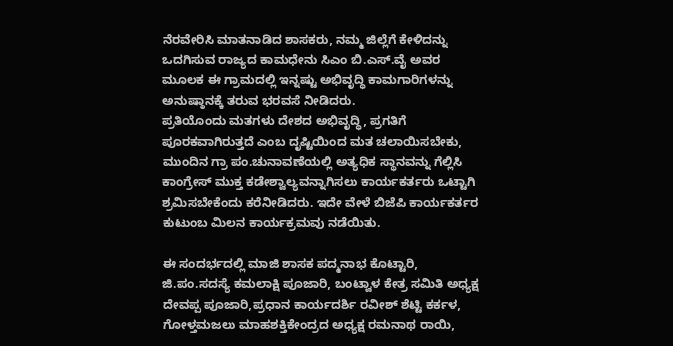ನೆರವೇರಿಸಿ ಮಾತನಾಡಿದ ಶಾಸಕರು, ನಮ್ಮ ಜಿಲ್ಲೆಗೆ ಕೇಳಿದನ್ನು ಒದಗಿಸುವ ರಾಜ್ಯದ ಕಾಮಧೇನು ಸಿಎಂ ಬಿ.ಎಸ್.ವೈ ಅವರ ಮೂಲಕ ಈ ಗ್ರಾಮದಲ್ಲಿ ಇನ್ನಷ್ಟು ಅಭಿವೃದ್ಧಿ ಕಾಮಗಾರಿಗಳನ್ನು ಅನುಷ್ಠಾನಕ್ಕೆ ತರುವ ಭರವಸೆ ನೀಡಿದರು.
ಪ್ರತಿಯೊಂದು ಮತಗಳು ದೇಶದ ಅಭಿವೃದ್ಧಿ, ಪ್ರಗತಿಗೆ ಪೂರಕವಾಗಿರುತ್ತದೆ ಎಂಬ ದೃಷ್ಟಿಯಿಂದ ಮತ ಚಲಾಯಿಸಬೇಕು, ಮುಂದಿನ ಗ್ರಾ ಪಂ.ಚುನಾವಣೆಯಲ್ಲಿ ಅತ್ಯಧಿಕ ಸ್ಥಾನವನ್ನು ಗೆಲ್ಲಿಸಿ ಕಾಂಗ್ರೇಸ್ ಮುಕ್ತ ಕಡೇಶ್ವಾಲ್ಯವನ್ನಾಗಿಸಲು ಕಾರ್ಯಕರ್ತರು ಒಟ್ಟಾಗಿ ಶ್ರಮಿಸಬೇಕೆಂದು ಕರೆನೀಡಿದರು. ಇದೇ ವೇಳೆ ಬಿಜೆಪಿ ಕಾರ್ಯಕರ್ತರ ಕುಟುಂಬ ಮಿಲನ ಕಾರ್ಯಕ್ರಮವು ನಡೆಯಿತು.

ಈ ಸಂದರ್ಭದಲ್ಲಿ ಮಾಜಿ ಶಾಸಕ ಪದ್ಮನಾಭ ಕೊಟ್ಟಾರಿ, ಜಿ.ಪಂ.ಸದಸ್ಯೆ ಕಮಲಾಕ್ಷಿ ಪೂಜಾರಿ, ಬಂಟ್ವಾಳ ಕೇತ್ರ ಸಮಿತಿ ಅಧ್ಯಕ್ಷ ದೇವಪ್ಪ ಪೂಜಾರಿ,ಪ್ರಧಾನ ಕಾರ್ಯದರ್ಶಿ ರವೀಶ್ ಶೆಟ್ಟಿ ಕರ್ಕಳ, ಗೋಳ್ತಮಜಲು ಮಾಹಶಕ್ತಿಕೇಂದ್ರದ ಅಧ್ಯಕ್ಷ ರಮನಾಥ ರಾಯಿ,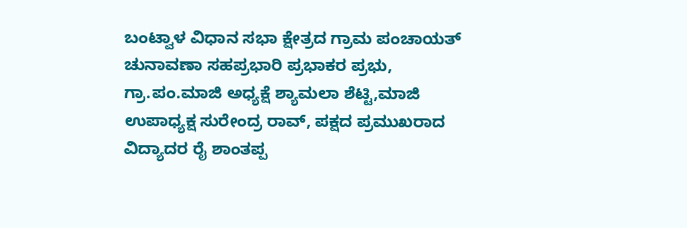ಬಂಟ್ವಾಳ ವಿಧಾನ ಸಭಾ ಕ್ಷೇತ್ರದ ಗ್ರಾಮ ಪಂಚಾಯತ್ ಚುನಾವಣಾ ಸಹಪ್ರಭಾರಿ ಪ್ರಭಾಕರ ಪ್ರಭು, ಗ್ರಾ.ಪಂ.ಮಾಜಿ ಅಧ್ಯಕ್ಷೆ ಶ್ಯಾಮಲಾ ಶೆಟ್ಟಿ,ಮಾಜಿ ಉಪಾಧ್ಯಕ್ಷ ಸುರೇಂದ್ರ ರಾವ್, ಪಕ್ಷದ ಪ್ರಮುಖರಾದ ವಿದ್ಯಾದರ ರೈ ಶಾಂತಪ್ಪ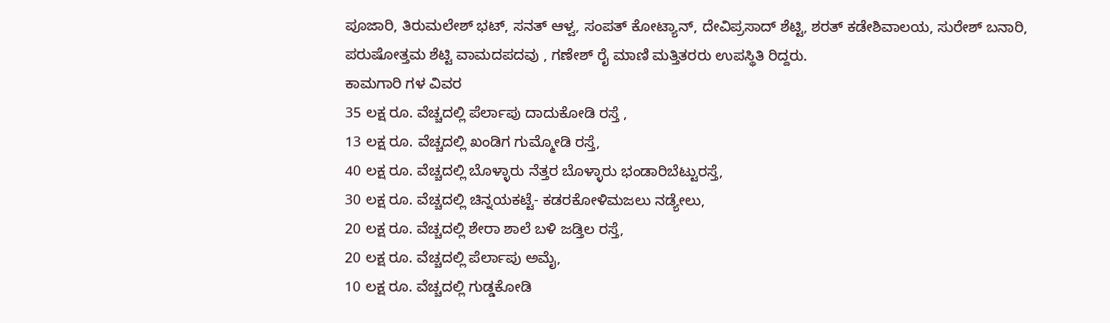ಪೂಜಾರಿ, ತಿರುಮಲೇಶ್ ಭಟ್, ಸನತ್ ಆಳ್ವ, ಸಂಪತ್ ಕೋಟ್ಯಾನ್, ದೇವಿಪ್ರಸಾದ್ ಶೆಟ್ಟಿ, ಶರತ್ ಕಡೇಶಿವಾಲಯ, ಸುರೇಶ್ ಬನಾರಿ, ಪರುಷೋತ್ತಮ ಶೆಟ್ಟಿ ವಾಮದಪದವು , ಗಣೇಶ್ ರೈ ಮಾಣಿ ಮತ್ತಿತರರು ಉಪಸ್ಥಿತಿ ರಿದ್ದರು.
ಕಾಮಗಾರಿ ಗಳ ವಿವರ
35 ಲಕ್ಷ ರೂ. ವೆಚ್ಚದಲ್ಲಿ ಪೆರ್ಲಾಪು ದಾದುಕೋಡಿ ರಸ್ತೆ ,
13 ಲಕ್ಷ ರೂ. ವೆಚ್ಚದಲ್ಲಿ ಖಂಡಿಗ ಗುಮ್ಮೋಡಿ ರಸ್ತೆ,
40 ಲಕ್ಷ ರೂ. ವೆಚ್ಚದಲ್ಲಿ ಬೊಳ್ಳಾರು ನೆತ್ತರ ಬೊಳ್ಳಾರು ಭಂಡಾರಿಬೆಟ್ಟುರಸ್ತೆ,
30 ಲಕ್ಷ ರೂ. ವೆಚ್ಚದಲ್ಲಿ ಚಿನ್ನಯಕಟ್ಟೆ- ಕಡರಕೋಳಿಮಜಲು ನಡ್ಯೇಲು,
20 ಲಕ್ಷ ರೂ. ವೆಚ್ಚದಲ್ಲಿ ಶೇರಾ ಶಾಲೆ ಬಳಿ ಜಡ್ತಿಲ ರಸ್ತೆ,
20 ಲಕ್ಷ ರೂ. ವೆಚ್ಚದಲ್ಲಿ ಪೆರ್ಲಾಪು ಅಮೈ,
10 ಲಕ್ಷ ರೂ. ವೆಚ್ಚದಲ್ಲಿ ಗುಡ್ಡಕೋಡಿ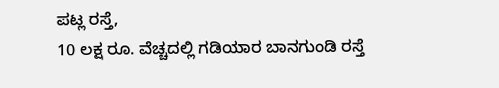ಪಟ್ಲ ರಸ್ತೆ,
10 ಲಕ್ಷ ರೂ. ವೆಚ್ಚದಲ್ಲಿ ಗಡಿಯಾರ ಬಾನಗುಂಡಿ ರಸ್ತೆ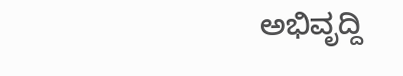ಅಭಿವೃದ್ದಿ